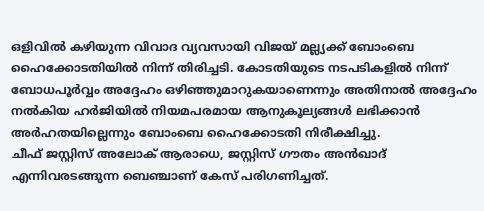ഒളിവിൽ കഴിയുന്ന വിവാദ വ്യവസായി വിജയ് മല്ല്യക്ക് ബോംബെ ഹൈക്കോടതിയിൽ നിന്ന് തിരിച്ചടി. കോടതിയുടെ നടപടികളിൽ നിന്ന് ബോധപൂർവ്വം അദ്ദേഹം ഒഴിഞ്ഞുമാറുകയാണെന്നും അതിനാൽ അദ്ദേഹം നൽകിയ ഹർജിയിൽ നിയമപരമായ ആനുകൂല്യങ്ങൾ ലഭിക്കാൻ അർഹതയില്ലെന്നും ബോംബെ ഹൈക്കോടതി നിരീക്ഷിച്ചു.
ചീഫ് ജസ്റ്റിസ് അലോക് ആരാധെ, ജസ്റ്റിസ് ഗൗതം അൻഖാദ് എന്നിവരടങ്ങുന്ന ബെഞ്ചാണ് കേസ് പരിഗണിച്ചത്.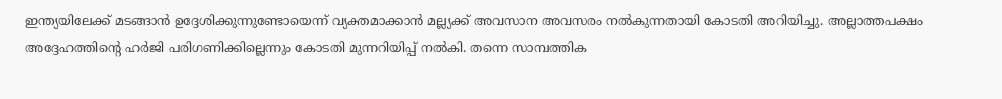ഇന്ത്യയിലേക്ക് മടങ്ങാൻ ഉദ്ദേശിക്കുന്നുണ്ടോയെന്ന് വ്യക്തമാക്കാൻ മല്ല്യക്ക് അവസാന അവസരം നൽകുന്നതായി കോടതി അറിയിച്ചു. അല്ലാത്തപക്ഷം അദ്ദേഹത്തിന്റെ ഹർജി പരിഗണിക്കില്ലെന്നും കോടതി മുന്നറിയിപ്പ് നൽകി. തന്നെ സാമ്പത്തിക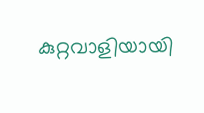കുറ്റവാളിയായി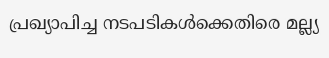പ്രഖ്യാപിച്ച നടപടികൾക്കെതിരെ മല്ല്യ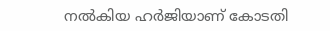നൽകിയ ഹർജിയാണ് കോടതി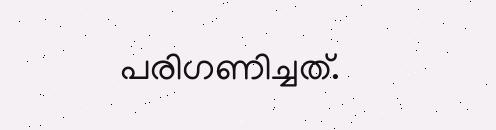പരിഗണിച്ചത്.